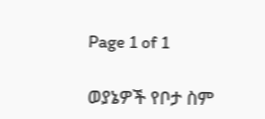Page 1 of 1

ወያኔዎች የቦታ ስም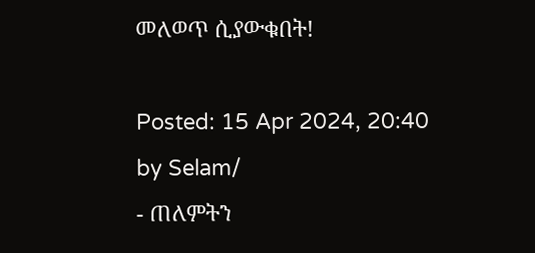መለወጥ ሲያውቁበት!

Posted: 15 Apr 2024, 20:40
by Selam/
- ጠለምትን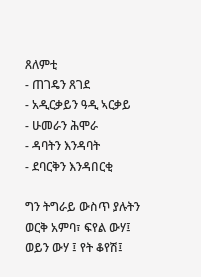ጸለምቲ
- ጠገዴን ጸገደ
- አዲርቃይን ዓዲ ኣርቃይ
- ሁመራን ሕሞራ
- ዳባትን እንዳባት
- ደባርቅን እንዳበርቂ

ግን ትግራይ ውስጥ ያሉትን ወርቅ አምባ፣ ፍየል ውሃ፤ ወይን ውሃ ፤ የት ቆየሽ፤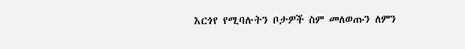እርጎየ የሚባሉትን ቦታዎች ስም መለወጡን ለምን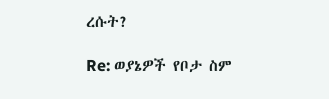ረሱት?

Re: ወያኔዎች የቦታ ስም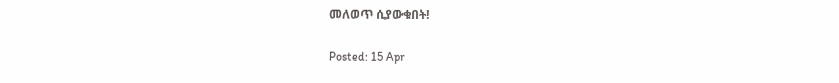መለወጥ ሲያውቁበት!

Posted: 15 Apr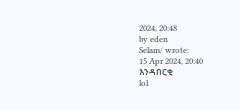2024, 20:48
by eden
Selam/ wrote:
15 Apr 2024, 20:40
እንዳበርቂ
lol